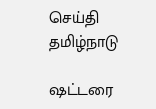செய்தி தமிழ்நாடு

ஷட்டரை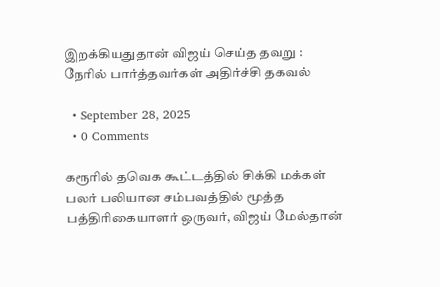இறக்கியதுதான் விஜய் செய்த தவறு : நேரில் பார்த்தவர்கள் அதிர்ச்சி தகவல்

  • September 28, 2025
  • 0 Comments

கரூரில் தவெக கூட்டத்தில் சிக்கி மக்கள் பலர் பலியான சம்பவத்தில் மூத்த பத்திரிகையாளர் ஒருவர், விஜய் மேல்தான்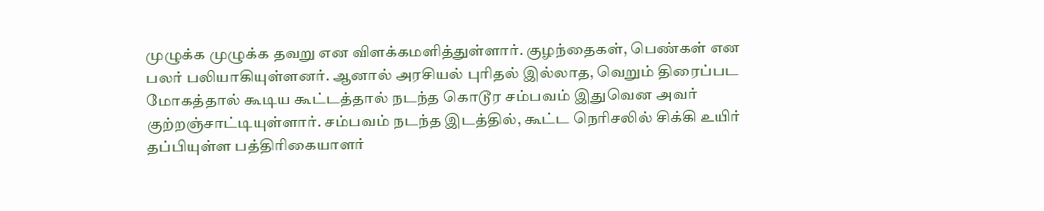முழுக்க முழுக்க தவறு என விளக்கமளித்துள்ளார். குழந்தைகள், பெண்கள் என பலர் பலியாகியுள்ளனர். ஆனால் அரசியல் புரிதல் இல்லாத, வெறும் திரைப்பட மோகத்தால் கூடிய கூட்டத்தால் நடந்த கொடூர சம்பவம் இதுவென அவர் குற்றஞ்சாட்டியுள்ளார். சம்பவம் நடந்த இடத்தில், கூட்ட நெரிசலில் சிக்கி உயிர் தப்பியுள்ள பத்திரிகையாளர்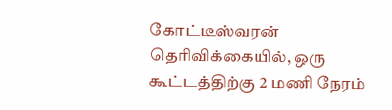கோட்டீஸ்வரன் தெரிவிக்கையில், ஒரு கூட்டத்திற்கு 2 மணி நேரம்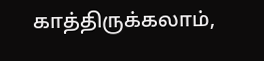காத்திருக்கலாம்,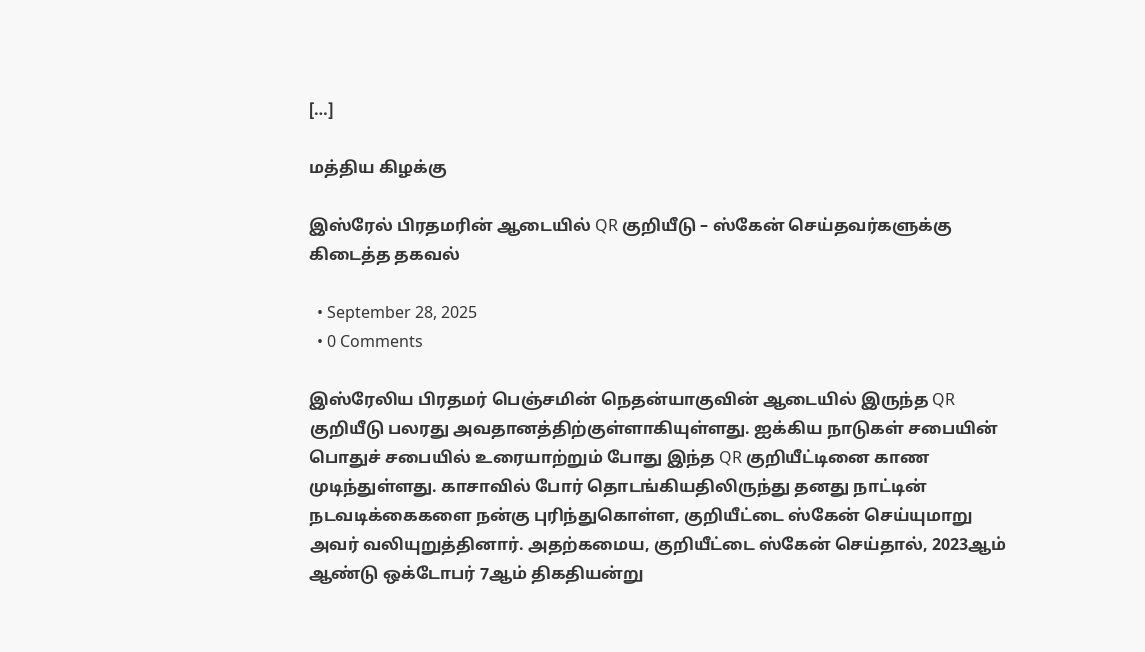[…]

மத்திய கிழக்கு

இஸ்ரேல் பிரதமரின் ஆடையில் QR குறியீடு – ஸ்கேன் செய்தவர்களுக்கு கிடைத்த தகவல்

  • September 28, 2025
  • 0 Comments

இஸ்ரேலிய பிரதமர் பெஞ்சமின் நெதன்யாகுவின் ஆடையில் இருந்த QR குறியீடு பலரது அவதானத்திற்குள்ளாகியுள்ளது. ஐக்கிய நாடுகள் சபையின் பொதுச் சபையில் உரையாற்றும் போது இந்த QR குறியீட்டினை காண முடிந்துள்ளது. காசாவில் போர் தொடங்கியதிலிருந்து தனது நாட்டின் நடவடிக்கைகளை நன்கு புரிந்துகொள்ள, குறியீட்டை ஸ்கேன் செய்யுமாறு அவர் வலியுறுத்தினார். அதற்கமைய, குறியீட்டை ஸ்கேன் செய்தால், 2023ஆம் ஆண்டு ஒக்டோபர் 7ஆம் திகதியன்று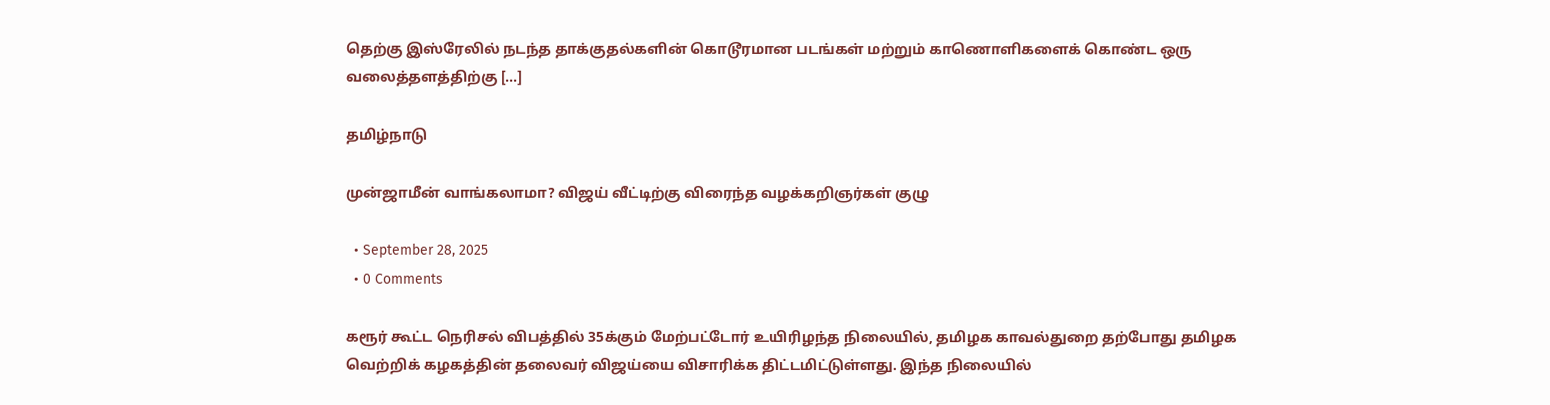தெற்கு இஸ்ரேலில் நடந்த தாக்குதல்களின் கொடூரமான படங்கள் மற்றும் காணொளிகளைக் கொண்ட ஒரு வலைத்தளத்திற்கு […]

தமிழ்நாடு

முன்ஜாமீன் வாங்கலாமா? விஜய் வீட்டிற்கு விரைந்த வழக்கறிஞர்கள் குழு

  • September 28, 2025
  • 0 Comments

கரூர் கூட்ட நெரிசல் விபத்தில் 35க்கும் மேற்பட்டோர் உயிரிழந்த நிலையில், தமிழக காவல்துறை தற்போது தமிழக வெற்றிக் கழகத்தின் தலைவர் விஜய்யை விசாரிக்க திட்டமிட்டுள்ளது. இந்த நிலையில்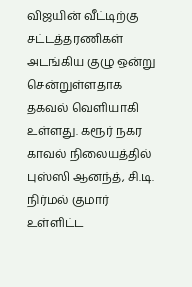விஜயின் வீட்டிற்கு சட்டத்தரணிகள் அடங்கிய குழு ஒன்று சென்றுள்ளதாக தகவல் வெளியாகி உள்ளது. கரூர் நகர காவல் நிலையத்தில் புஸ்ஸி ஆனந்த், சி.டி. நிர்மல் குமார் உள்ளிட்ட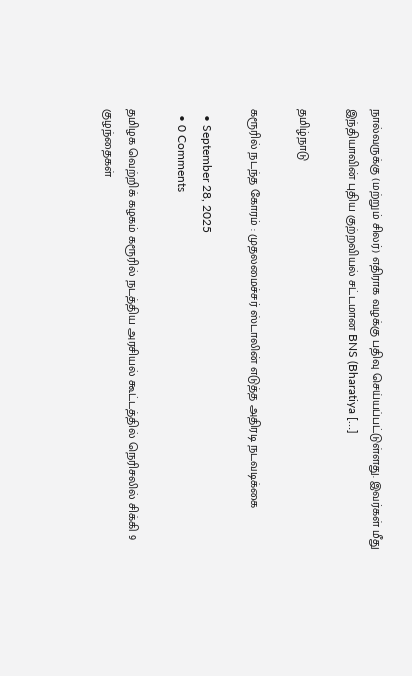நால்வருக்கு (மற்றும் சிலர்) எதிராக வழக்கு பதிவு செய்யப்பட்டுள்ளது. இவர்கள் மீது இந்தியாவின் புதிய குற்றவியல் சட்டமான BNS (Bharatiya […]

தமிழ்நாடு

கரூரில் நடந்த கோரம் : முதலமைச்சர் ஸ்டாலின் எடுத்த அதிரடி நடவடிக்கை

  • September 28, 2025
  • 0 Comments

தமிழக வெற்றிக் கழகம் கரூரில் நடத்திய அரசியல் கூட்டத்தில் நெரிசலில் சிக்கி 9 குழந்தைகள்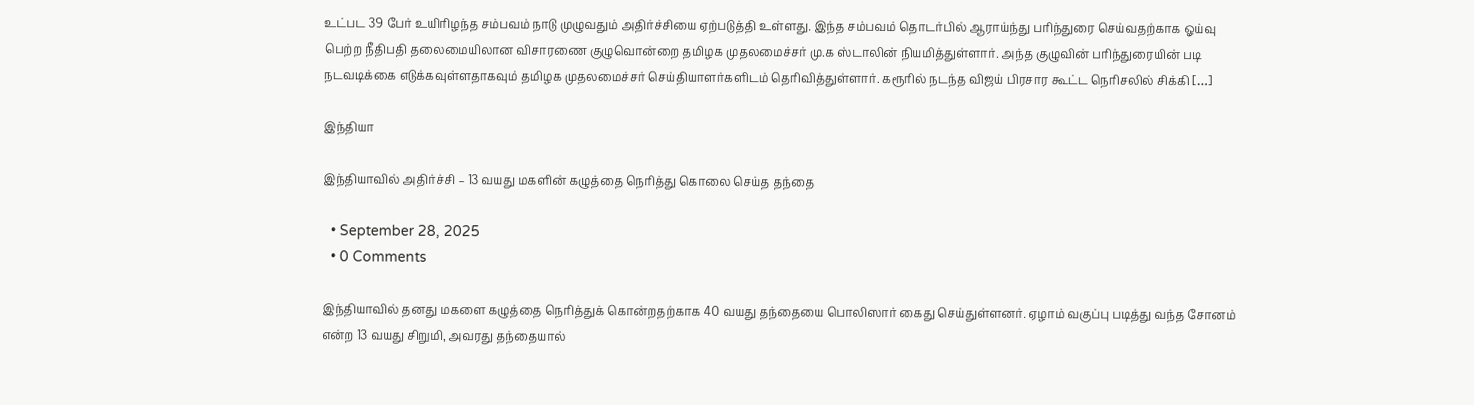உட்பட 39 பேர் உயிரிழந்த சம்பவம் நாடு முழுவதும் அதிர்ச்சியை ஏற்படுத்தி உள்ளது. இந்த சம்பவம் தொடர்பில் ஆராய்ந்து பரிந்துரை செய்வதற்காக ஓய்வு பெற்ற நீதிபதி தலைமையிலான விசாரணை குழுவொன்றை தமிழக முதலமைச்சர் மு.க ஸ்டாலின் நியமித்துள்ளார். அந்த குழுவின் பரிந்துரையின் படி நடவடிக்கை எடுக்கவுள்ளதாகவும் தமிழக முதலமைச்சர் செய்தியாளர்களிடம் தெரிவித்துள்ளார். கரூரில் நடந்த விஜய் பிரசார கூட்ட நெரிசலில் சிக்கி […]

இந்தியா

இந்தியாவில் அதிர்ச்சி – 13 வயது மகளின் கழுத்தை நெரித்து கொலை செய்த தந்தை

  • September 28, 2025
  • 0 Comments

இந்தியாவில் தனது மகளை கழுத்தை நெரித்துக் கொன்றதற்காக 40 வயது தந்தையை பொலிஸார் கைது செய்துள்ளனர். ஏழாம் வகுப்பு படித்து வந்த சோனம் என்ற 13 வயது சிறுமி, அவரது தந்தையால்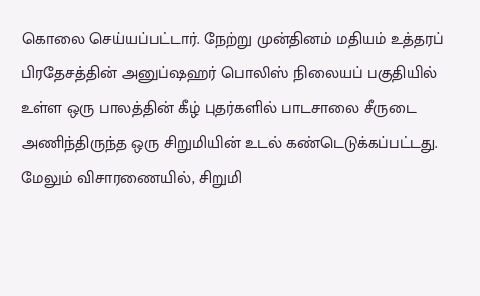கொலை செய்யப்பட்டார். நேற்று முன்தினம் மதியம் உத்தரப் பிரதேசத்தின் அனுப்ஷஹர் பொலிஸ் நிலையப் பகுதியில் உள்ள ஒரு பாலத்தின் கீழ் புதர்களில் பாடசாலை சீருடை அணிந்திருந்த ஒரு சிறுமியின் உடல் கண்டெடுக்கப்பட்டது. மேலும் விசாரணையில், சிறுமி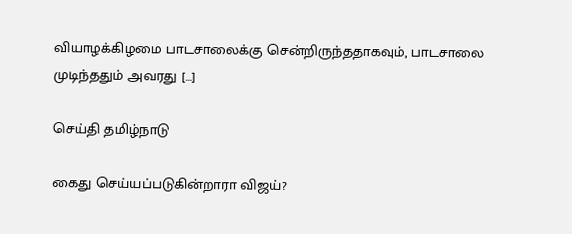வியாழக்கிழமை பாடசாலைக்கு சென்றிருந்ததாகவும், பாடசாலை முடிந்ததும் அவரது […]

செய்தி தமிழ்நாடு

கைது செய்யப்படுகின்றாரா விஜய்?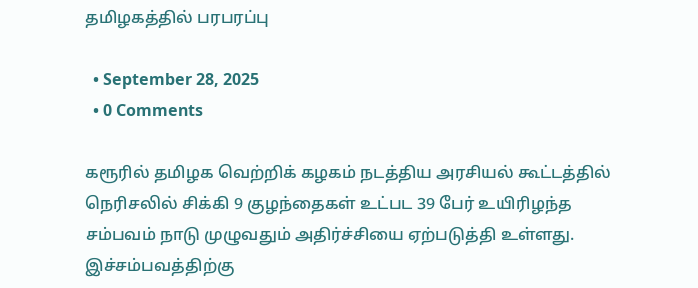தமிழகத்தில் பரபரப்பு

  • September 28, 2025
  • 0 Comments

கரூரில் தமிழக வெற்றிக் கழகம் நடத்திய அரசியல் கூட்டத்தில் நெரிசலில் சிக்கி 9 குழந்தைகள் உட்பட 39 பேர் உயிரிழந்த சம்பவம் நாடு முழுவதும் அதிர்ச்சியை ஏற்படுத்தி உள்ளது. இச்சம்பவத்திற்கு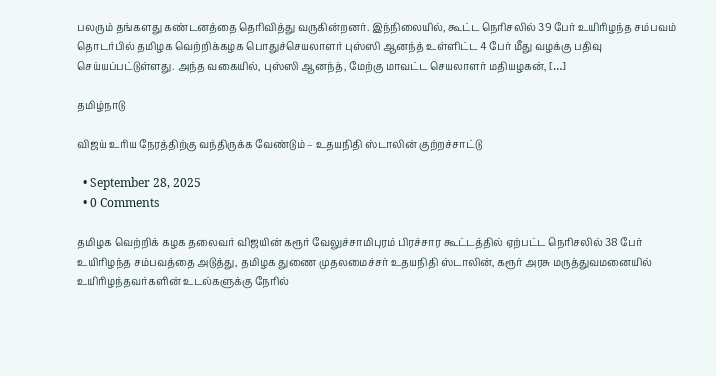பலரும் தங்களது கண்டனத்தை தெரிவித்து வருகின்றனர். இந்நிலையில், கூட்ட நெரிசலில் 39 பேர் உயிரிழந்த சம்பவம் தொடர்பில் தமிழக வெற்றிக்கழக பொதுச்செயலாளர் புஸ்ஸி ஆனந்த் உள்ளிட்ட 4 பேர் மீது வழக்கு பதிவு செய்யப்பட்டுள்ளது. அந்த வகையில், புஸ்ஸி ஆனந்த், மேற்கு மாவட்ட செயலாளர் மதியழகன், […]

தமிழ்நாடு

விஜய் உரிய நேரத்திற்கு வந்திருக்க வேண்டும் – உதயநிதி ஸ்டாலின் குற்றச்சாட்டு

  • September 28, 2025
  • 0 Comments

தமிழக வெற்றிக் கழக தலைவர் விஜயின் கரூர் வேலுச்சாமிபுரம் பிரச்சார கூட்டத்தில் ஏற்பட்ட நெரிசலில் 38 பேர் உயிரிழந்த சம்பவத்தை அடுத்து, தமிழக துணை முதலமைச்சர் உதயநிதி ஸ்டாலின், கரூர் அரசு மருத்துவமனையில் உயிரிழந்தவர்களின் உடல்களுக்கு நேரில்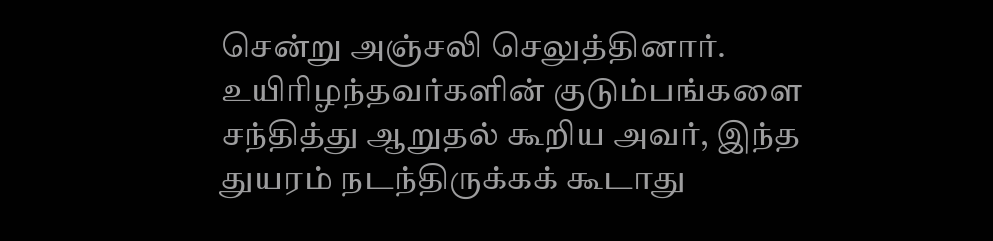சென்று அஞ்சலி செலுத்தினார். உயிரிழந்தவர்களின் குடும்பங்களை சந்தித்து ஆறுதல் கூறிய அவர், இந்த துயரம் நடந்திருக்கக் கூடாது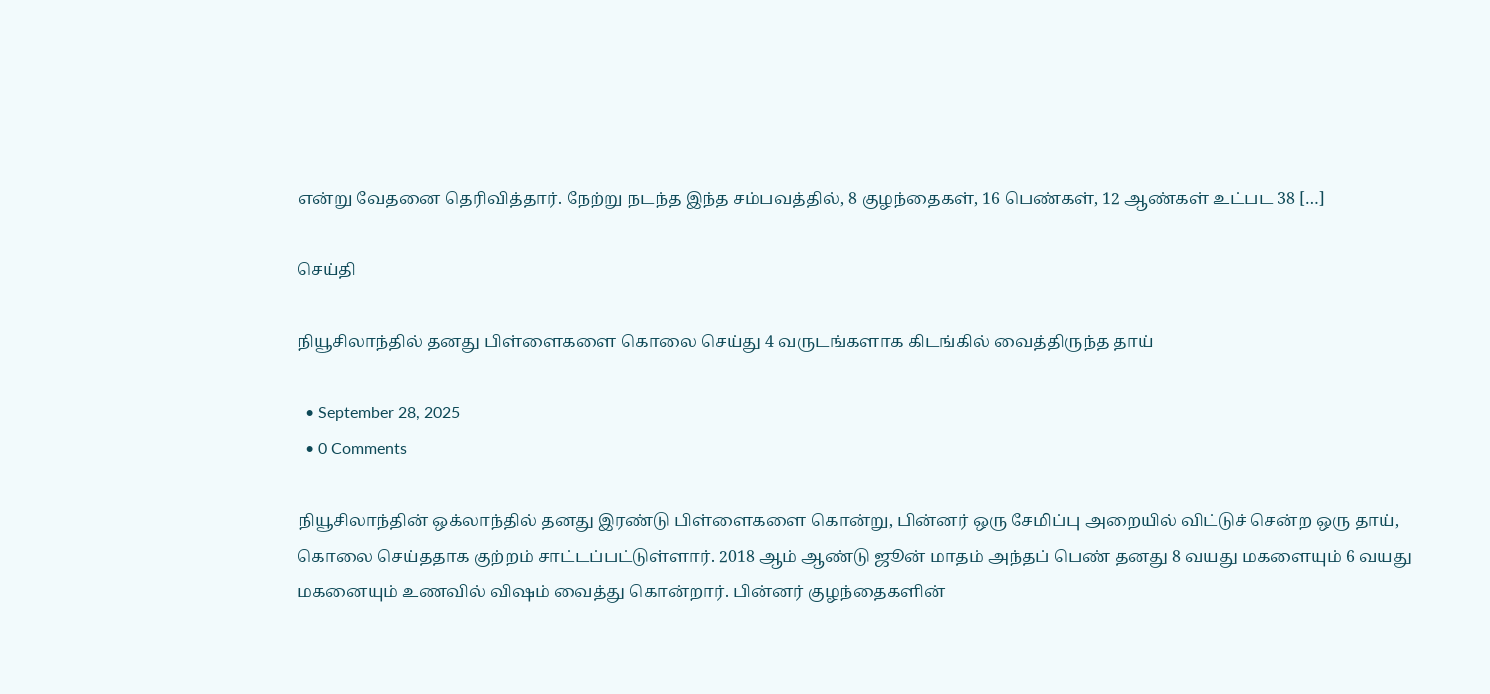என்று வேதனை தெரிவித்தார். நேற்று நடந்த இந்த சம்பவத்தில், 8 குழந்தைகள், 16 பெண்கள், 12 ஆண்கள் உட்பட 38 […]

செய்தி

நியூசிலாந்தில் தனது பிள்ளைகளை கொலை செய்து 4 வருடங்களாக கிடங்கில் வைத்திருந்த தாய்

  • September 28, 2025
  • 0 Comments

நியூசிலாந்தின் ஒக்லாந்தில் தனது இரண்டு பிள்ளைகளை கொன்று, பின்னர் ஒரு சேமிப்பு அறையில் விட்டுச் சென்ற ஒரு தாய், கொலை செய்ததாக குற்றம் சாட்டப்பட்டுள்ளார். 2018 ஆம் ஆண்டு ஜூன் மாதம் அந்தப் பெண் தனது 8 வயது மகளையும் 6 வயது மகனையும் உணவில் விஷம் வைத்து கொன்றார். பின்னர் குழந்தைகளின்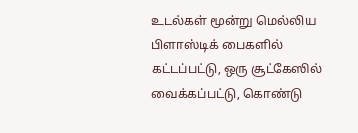உடல்கள் மூன்று மெல்லிய பிளாஸ்டிக் பைகளில் கட்டப்பட்டு, ஒரு சூட்கேஸில் வைக்கப்பட்டு, கொண்டு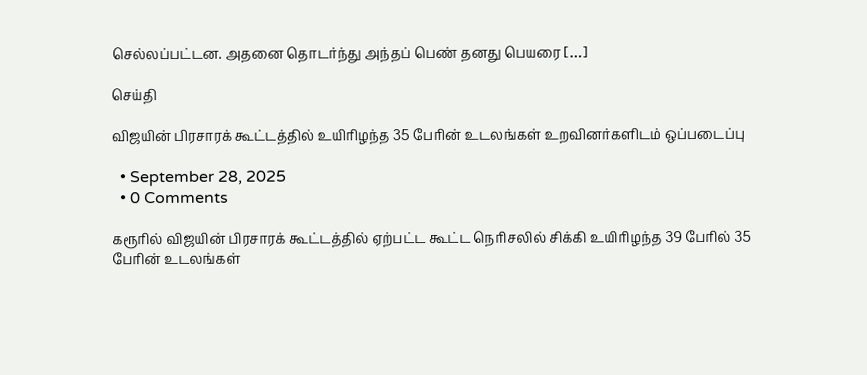செல்லப்பட்டன. அதனை தொடர்ந்து அந்தப் பெண் தனது பெயரை […]

செய்தி

விஜயின் பிரசாரக் கூட்டத்தில் உயிரிழந்த 35 பேரின் உடலங்கள் உறவினர்களிடம் ஒப்படைப்பு

  • September 28, 2025
  • 0 Comments

கரூரில் விஜயின் பிரசாரக் கூட்டத்தில் ஏற்பட்ட கூட்ட நெரிசலில் சிக்கி உயிரிழந்த 39 பேரில் 35 பேரின் உடலங்கள்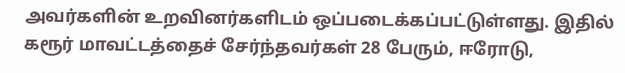அவர்களின் உறவினர்களிடம் ஒப்படைக்கப்பட்டுள்ளது. இதில் கரூர் மாவட்டத்தைச் சேர்ந்தவர்கள் 28 பேரும், ஈரோடு,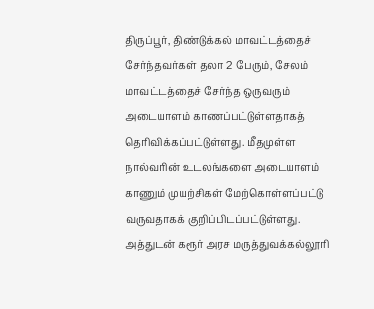திருப்பூர், திண்டுக்கல் மாவட்டத்தைச் சேர்ந்தவர்கள் தலா 2 பேரும், சேலம் மாவட்டத்தைச் சேர்ந்த ஒருவரும் அடையாளம் காணப்பட்டுள்ளதாகத் தெரிவிக்கப்பட்டுள்ளது. மீதமுள்ள நால்வரின் உடலங்களை அடையாளம் காணும் முயற்சிகள் மேற்கொள்ளப்பட்டு வருவதாகக் குறிப்பிடப்பட்டுள்ளது. அத்துடன் கரூர் அரச மருத்துவக்கல்லூரி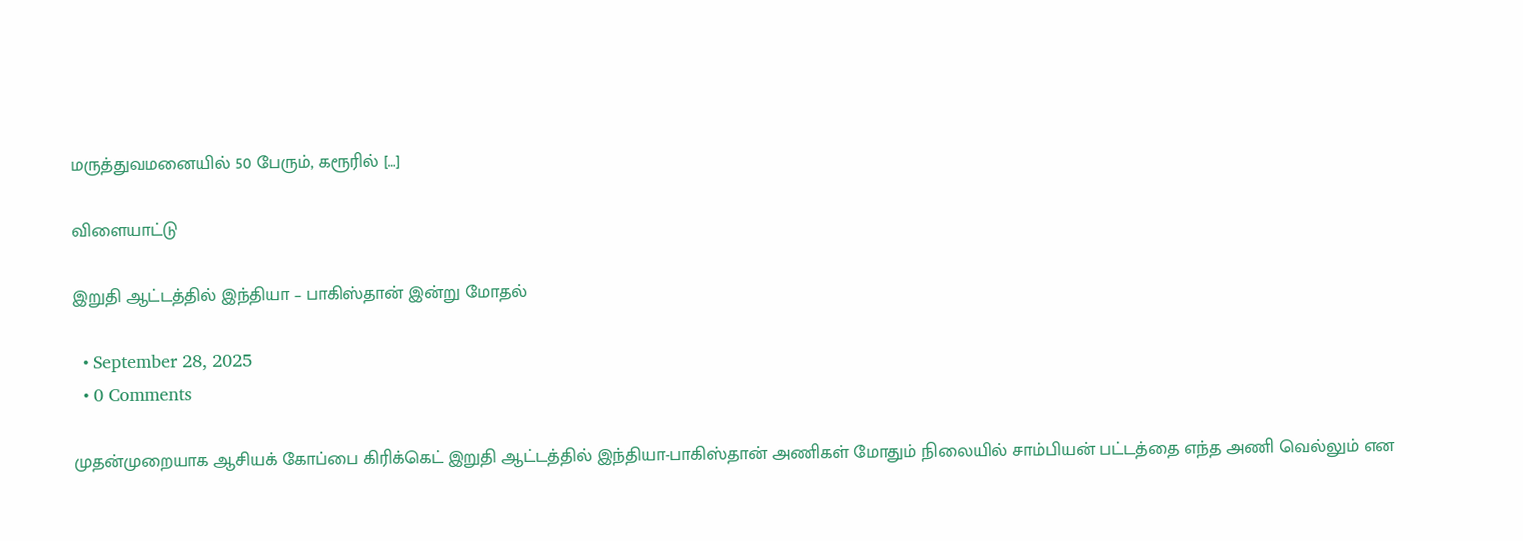மருத்துவமனையில் 50 பேரும், கரூரில் […]

விளையாட்டு

இறுதி ஆட்டத்தில் இந்தியா – பாகிஸ்தான் இன்று மோதல்

  • September 28, 2025
  • 0 Comments

முதன்முறையாக ஆசியக் கோப்பை கிரிக்கெட் இறுதி ஆட்டத்தில் இந்தியா-பாகிஸ்தான் அணிகள் மோதும் நிலையில் சாம்பியன் பட்டத்தை எந்த அணி வெல்லும் என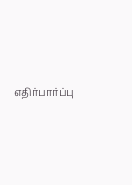எதிர்பார்ப்பு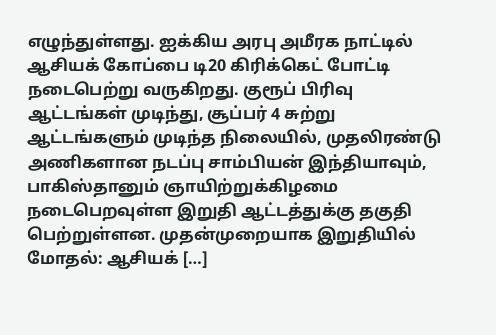எழுந்துள்ளது. ஐக்கிய அரபு அமீரக நாட்டில் ஆசியக் கோப்பை டி20 கிரிக்கெட் போட்டி நடைபெற்று வருகிறது. குரூப் பிரிவு ஆட்டங்கள் முடிந்து, சூப்பர் 4 சுற்று ஆட்டங்களும் முடிந்த நிலையில், முதலிரண்டு அணிகளான நடப்பு சாம்பியன் இந்தியாவும், பாகிஸ்தானும் ஞாயிற்றுக்கிழமை நடைபெறவுள்ள இறுதி ஆட்டத்துக்கு தகுதி பெற்றுள்ளன. முதன்முறையாக இறுதியில் மோதல்: ஆசியக் […]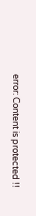error: Content is protected !!